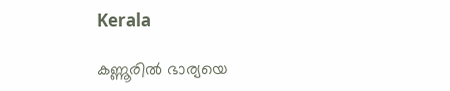Kerala

കണ്ണൂരിൽ ഭാര്യയെ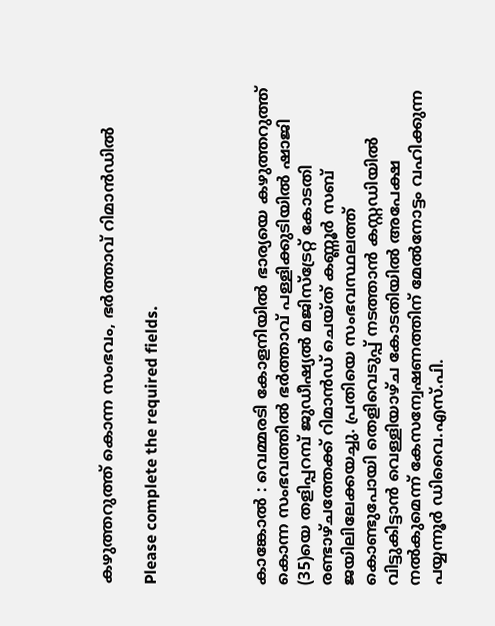കഴുത്തറുത്ത് കൊന്ന സംഭവം, ഭർത്താവ് റിമാന്‍ഡിൽ

Please complete the required fields.




കാങ്കോല്‍ : വെമ്മരടി കോളനിയില്‍ ഭാര്യയെ കഴുത്തറുത്ത് കൊന്ന സംഭവത്തില്‍ ഭര്‍ത്താവ് പള്ളിക്കുടിയില്‍ ഷാജി (35)യെ തളിപ്പറമ്പ് ജുഡീഷ്യല്‍ മജിസ്‌ട്രേറ്റ് കോടതി രണ്ടാഴ്ചത്തേക്ക് റിമാന്‍ഡ് ചെയ്ത് കണ്ണൂര്‍ സബ് ജയിലിലേക്കയച്ചു. പ്രതിയെ സംഭവസ്ഥലത്ത് കൊണ്ടുപോയി തെളിവെടുപ്പ് നടത്താന്‍ കസ്റ്റഡിയില്‍ വിട്ടുകിട്ടാന്‍ വെള്ളിയാഴ്ച കോടതിയില്‍ അപേക്ഷ നല്‍കുമെന്ന് കേസന്വേഷണത്തിന് മേല്‍നോട്ടം വഹിക്കുന്ന പയ്യന്നൂര്‍ ഡിവൈ.എസ്.പി.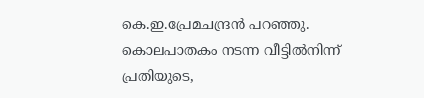കെ.ഇ.പ്രേമചന്ദ്രന്‍ പറഞ്ഞു.
കൊലപാതകം നടന്ന വീട്ടില്‍നിന്ന് പ്രതിയുടെ,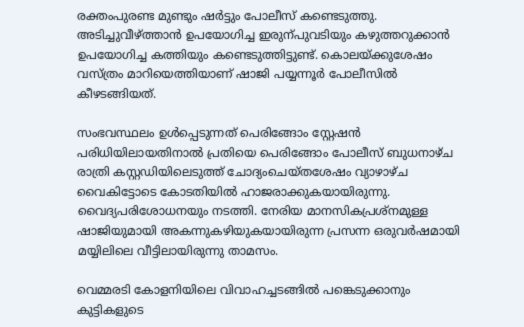രക്തംപുരണ്ട മുണ്ടും ഷര്‍ട്ടും പോലീസ് കണ്ടെടുത്തു. അടിച്ചുവീഴ്ത്താന്‍ ഉപയോഗിച്ച ഇരുന്പുവടിയും കഴുത്തറുക്കാന്‍ ഉപയോഗിച്ച കത്തിയും കണ്ടെടുത്തിട്ടുണ്ട്. കൊലയ്ക്കുശേഷം വസ്ത്രം മാറിയെത്തിയാണ് ഷാജി പയ്യന്നൂര്‍ പോലീസില്‍ കീഴടങ്ങിയത്.

സംഭവസ്ഥലം ഉള്‍പ്പെടുന്നത് പെരിങ്ങോം സ്റ്റേഷന്‍ പരിധിയിലായതിനാല്‍ പ്രതിയെ പെരിങ്ങോം പോലീസ് ബുധനാഴ്ച രാത്രി കസ്റ്റഡിയിലെടുത്ത് ചോദ്യംചെയ്തശേഷം വ്യാഴാഴ്ച വൈകിട്ടോടെ കോടതിയില്‍ ഹാജരാക്കുകയായിരുന്നു. വൈദ്യപരിശോധനയും നടത്തി. നേരിയ മാനസികപ്രശ്‌നമുള്ള ഷാജിയുമായി അകന്നുകഴിയുകയായിരുന്ന പ്രസന്ന ഒരുവര്‍ഷമായി മയ്യിലിലെ വീട്ടിലായിരുന്നു താമസം.

വെമ്മരടി കോളനിയിലെ വിവാഹച്ചടങ്ങില്‍ പങ്കെടുക്കാനും കുട്ടികളുടെ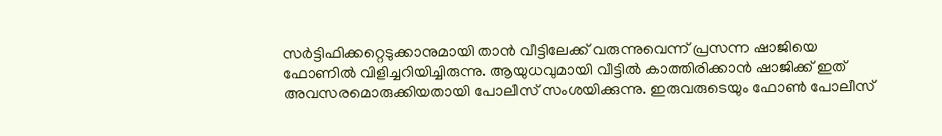സര്‍ട്ടിഫിക്കറ്റെടുക്കാനുമായി താന്‍ വീട്ടിലേക്ക് വരുന്നുവെന്ന് പ്രസന്ന ഷാജിയെ ഫോണില്‍ വിളിച്ചറിയിച്ചിരുന്നു. ആയുധവുമായി വീട്ടില്‍ കാത്തിരിക്കാന്‍ ഷാജിക്ക് ഇത് അവസരമൊരുക്കിയതായി പോലീസ് സംശയിക്കുന്നു. ഇരുവരുടെയും ഫോണ്‍ പോലീസ്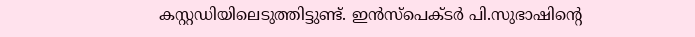കസ്റ്റഡിയിലെടുത്തിട്ടുണ്ട്. ഇന്‍സ്‌പെക്ടര്‍ പി.സുഭാഷിന്റെ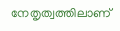നേതൃത്വത്തിലാണ്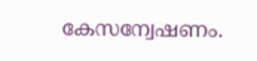കേസന്വേഷണം.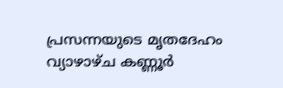പ്രസന്നയുടെ മൃതദേഹം വ്യാഴാഴ്ച കണ്ണൂര്‍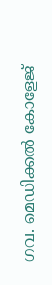ഗവ. മെഡിക്കല്‍ കോളേജ്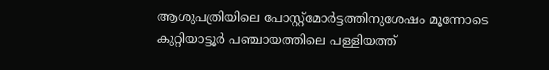ആശുപത്രിയിലെ പോസ്റ്റ്മോര്‍ട്ടത്തിനുശേഷം മൂന്നോടെ കുറ്റിയാട്ടൂര്‍ പഞ്ചായത്തിലെ പള്ളിയത്ത്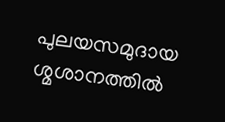പുലയസമുദായ ശ്മശാനത്തില്‍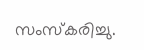സംസ്‌കരിച്ചു.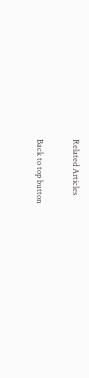Related Articles

Back to top button